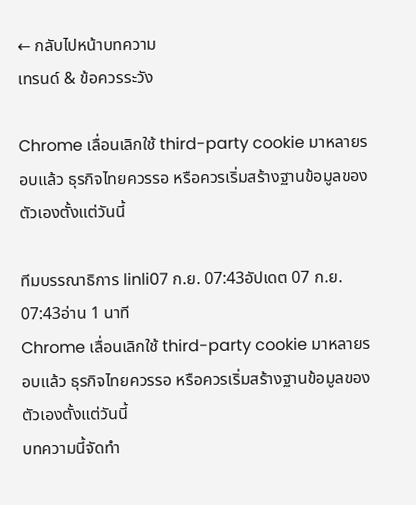← กลับไปหน้าบทความ
เทรนด์ & ข้อควรระวัง

Chrome เลื่อนเลิกใช้ third-party cookie มาหลายรอบแล้ว ธุรกิจไทยควรรอ หรือควรเริ่มสร้างฐานข้อมูลของตัวเองตั้งแต่วันนี้

ทีมบรรณาธิการ linli07 ก.ย. 07:43อัปเดต 07 ก.ย. 07:43อ่าน 1 นาที
Chrome เลื่อนเลิกใช้ third-party cookie มาหลายรอบแล้ว ธุรกิจไทยควรรอ หรือควรเริ่มสร้างฐานข้อมูลของตัวเองตั้งแต่วันนี้
บทความนี้จัดทำ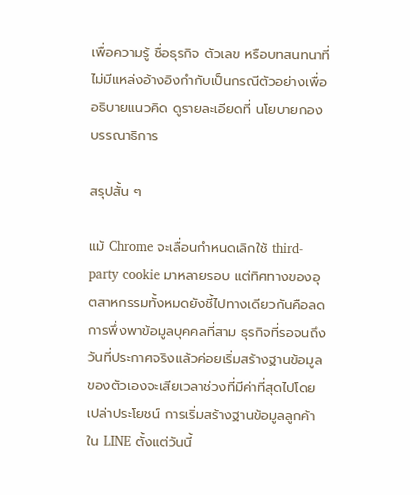เพื่อความรู้ ชื่อธุรกิจ ตัวเลข หรือบทสนทนาที่ไม่มีแหล่งอ้างอิงกำกับเป็นกรณีตัวอย่างเพื่ออธิบายแนวคิด ดูรายละเอียดที่ นโยบายกองบรรณาธิการ

สรุปสั้น ๆ

แม้ Chrome จะเลื่อนกำหนดเลิกใช้ third-party cookie มาหลายรอบ แต่ทิศทางของอุตสาหกรรมทั้งหมดยังชี้ไปทางเดียวกันคือลดการพึ่งพาข้อมูลบุคคลที่สาม ธุรกิจที่รอจนถึงวันที่ประกาศจริงแล้วค่อยเริ่มสร้างฐานข้อมูลของตัวเองจะเสียเวลาช่วงที่มีค่าที่สุดไปโดยเปล่าประโยชน์ การเริ่มสร้างฐานข้อมูลลูกค้าใน LINE ตั้งแต่วันนี้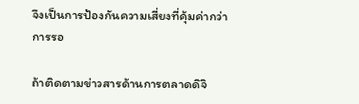จึงเป็นการป้องกันความเสี่ยงที่คุ้มค่ากว่าการรอ

ถ้าติดตามข่าวสารด้านการตลาดดิจิ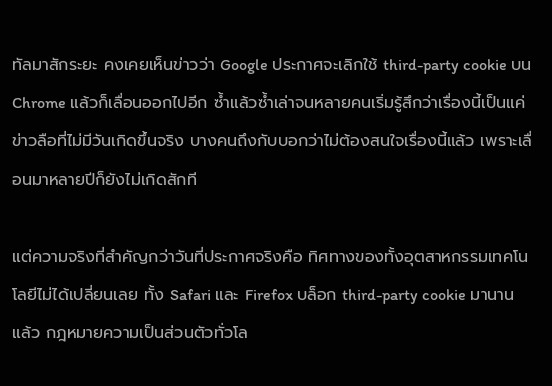ทัลมาสักระยะ คงเคยเห็นข่าวว่า Google ประกาศจะเลิกใช้ third-party cookie บน Chrome แล้วก็เลื่อนออกไปอีก ซ้ำแล้วซ้ำเล่าจนหลายคนเริ่มรู้สึกว่าเรื่องนี้เป็นแค่ข่าวลือที่ไม่มีวันเกิดขึ้นจริง บางคนถึงกับบอกว่าไม่ต้องสนใจเรื่องนี้แล้ว เพราะเลื่อนมาหลายปีก็ยังไม่เกิดสักที

แต่ความจริงที่สำคัญกว่าวันที่ประกาศจริงคือ ทิศทางของทั้งอุตสาหกรรมเทคโนโลยีไม่ได้เปลี่ยนเลย ทั้ง Safari และ Firefox บล็อก third-party cookie มานานแล้ว กฎหมายความเป็นส่วนตัวทั่วโล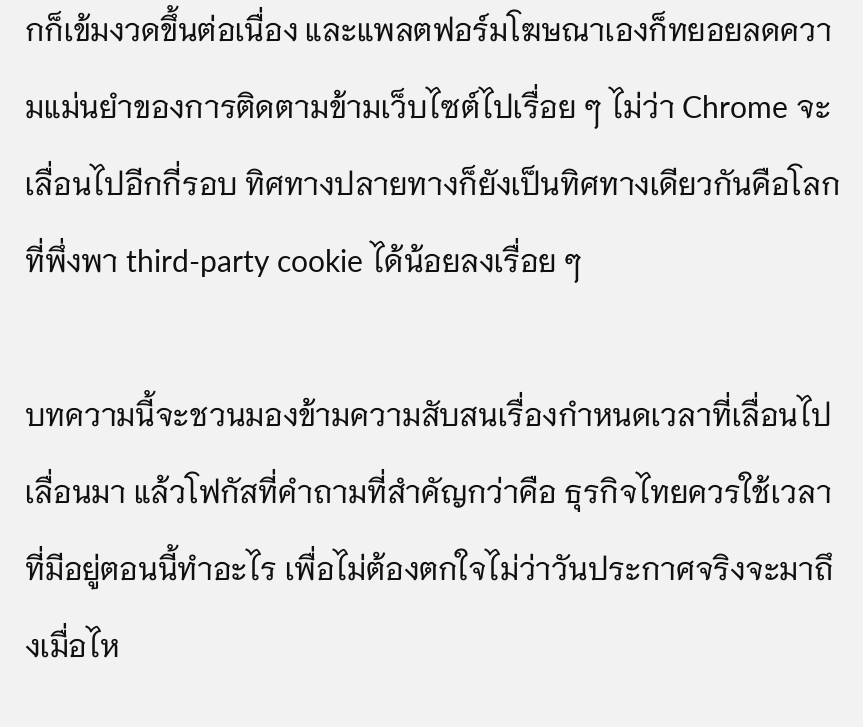กก็เข้มงวดขึ้นต่อเนื่อง และแพลตฟอร์มโฆษณาเองก็ทยอยลดความแม่นยำของการติดตามข้ามเว็บไซต์ไปเรื่อย ๆ ไม่ว่า Chrome จะเลื่อนไปอีกกี่รอบ ทิศทางปลายทางก็ยังเป็นทิศทางเดียวกันคือโลกที่พึ่งพา third-party cookie ได้น้อยลงเรื่อย ๆ

บทความนี้จะชวนมองข้ามความสับสนเรื่องกำหนดเวลาที่เลื่อนไปเลื่อนมา แล้วโฟกัสที่คำถามที่สำคัญกว่าคือ ธุรกิจไทยควรใช้เวลาที่มีอยู่ตอนนี้ทำอะไร เพื่อไม่ต้องตกใจไม่ว่าวันประกาศจริงจะมาถึงเมื่อไห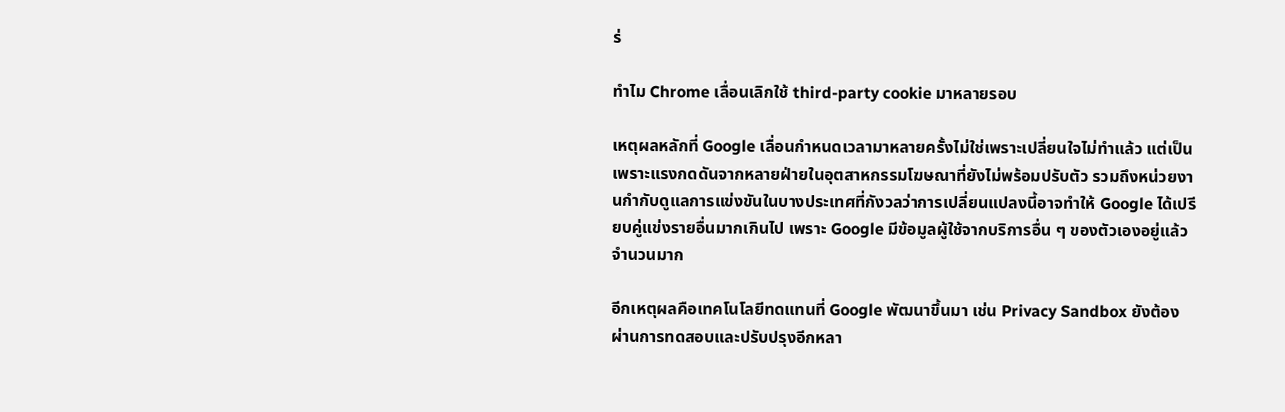ร่

ทำไม Chrome เลื่อนเลิกใช้ third-party cookie มาหลายรอบ

เหตุผลหลักที่ Google เลื่อนกำหนดเวลามาหลายครั้งไม่ใช่เพราะเปลี่ยนใจไม่ทำแล้ว แต่เป็นเพราะแรงกดดันจากหลายฝ่ายในอุตสาหกรรมโฆษณาที่ยังไม่พร้อมปรับตัว รวมถึงหน่วยงานกำกับดูแลการแข่งขันในบางประเทศที่กังวลว่าการเปลี่ยนแปลงนี้อาจทำให้ Google ได้เปรียบคู่แข่งรายอื่นมากเกินไป เพราะ Google มีข้อมูลผู้ใช้จากบริการอื่น ๆ ของตัวเองอยู่แล้วจำนวนมาก

อีกเหตุผลคือเทคโนโลยีทดแทนที่ Google พัฒนาขึ้นมา เช่น Privacy Sandbox ยังต้องผ่านการทดสอบและปรับปรุงอีกหลา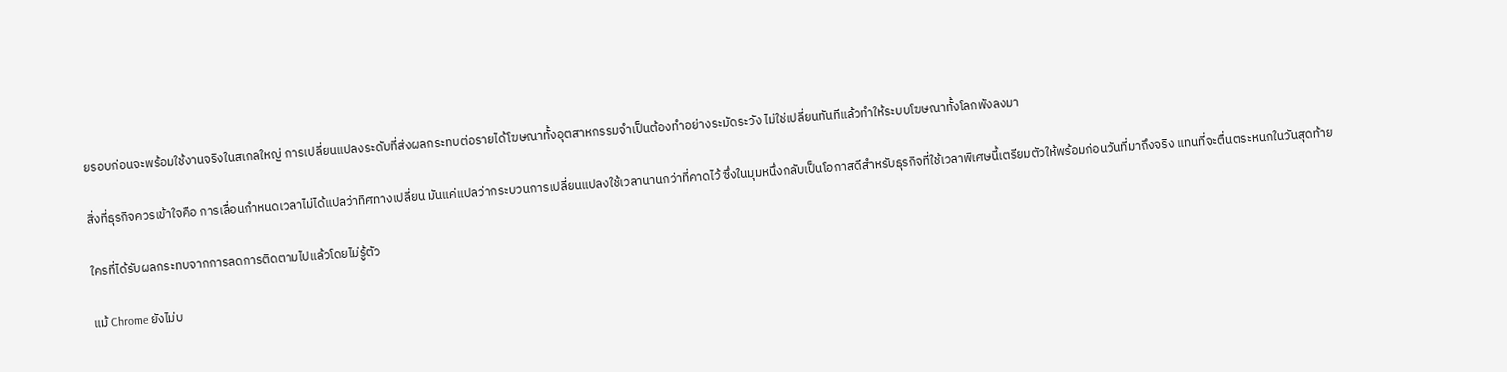ยรอบก่อนจะพร้อมใช้งานจริงในสเกลใหญ่ การเปลี่ยนแปลงระดับที่ส่งผลกระทบต่อรายได้โฆษณาทั้งอุตสาหกรรมจำเป็นต้องทำอย่างระมัดระวัง ไม่ใช่เปลี่ยนทันทีแล้วทำให้ระบบโฆษณาทั้งโลกพังลงมา

สิ่งที่ธุรกิจควรเข้าใจคือ การเลื่อนกำหนดเวลาไม่ได้แปลว่าทิศทางเปลี่ยน มันแค่แปลว่ากระบวนการเปลี่ยนแปลงใช้เวลานานกว่าที่คาดไว้ ซึ่งในมุมหนึ่งกลับเป็นโอกาสดีสำหรับธุรกิจที่ใช้เวลาพิเศษนี้เตรียมตัวให้พร้อมก่อนวันที่มาถึงจริง แทนที่จะตื่นตระหนกในวันสุดท้าย

ใครที่ได้รับผลกระทบจากการลดการติดตามไปแล้วโดยไม่รู้ตัว

แม้ Chrome ยังไม่บ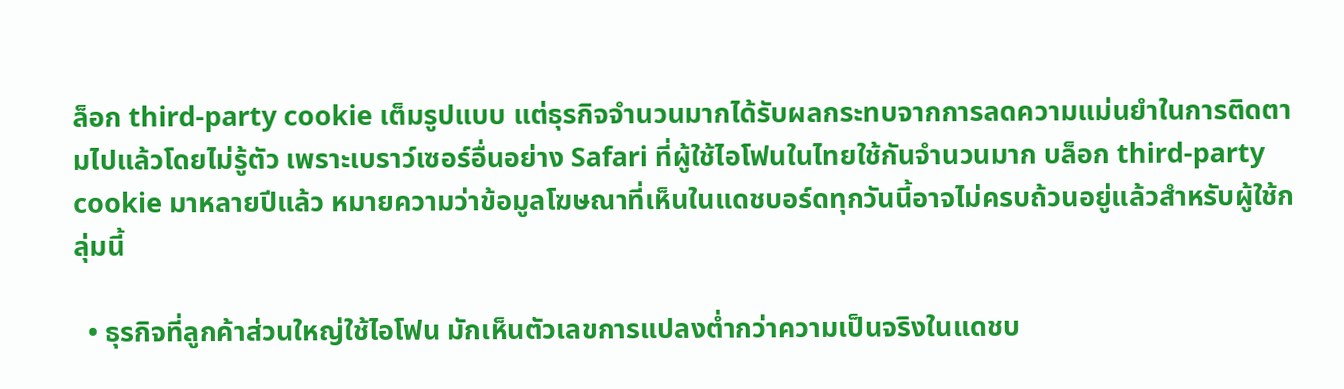ล็อก third-party cookie เต็มรูปแบบ แต่ธุรกิจจำนวนมากได้รับผลกระทบจากการลดความแม่นยำในการติดตามไปแล้วโดยไม่รู้ตัว เพราะเบราว์เซอร์อื่นอย่าง Safari ที่ผู้ใช้ไอโฟนในไทยใช้กันจำนวนมาก บล็อก third-party cookie มาหลายปีแล้ว หมายความว่าข้อมูลโฆษณาที่เห็นในแดชบอร์ดทุกวันนี้อาจไม่ครบถ้วนอยู่แล้วสำหรับผู้ใช้กลุ่มนี้

  • ธุรกิจที่ลูกค้าส่วนใหญ่ใช้ไอโฟน มักเห็นตัวเลขการแปลงต่ำกว่าความเป็นจริงในแดชบ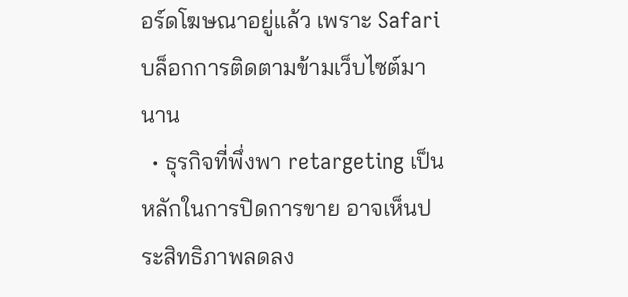อร์ดโฆษณาอยู่แล้ว เพราะ Safari บล็อกการติดตามข้ามเว็บไซต์มานาน
  • ธุรกิจที่พึ่งพา retargeting เป็นหลักในการปิดการขาย อาจเห็นประสิทธิภาพลดลง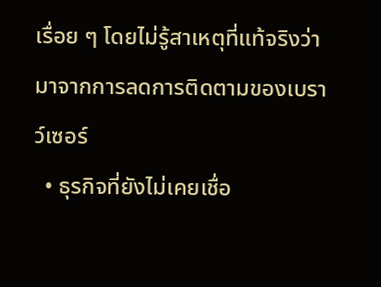เรื่อย ๆ โดยไม่รู้สาเหตุที่แท้จริงว่ามาจากการลดการติดตามของเบราว์เซอร์
  • ธุรกิจที่ยังไม่เคยเชื่อ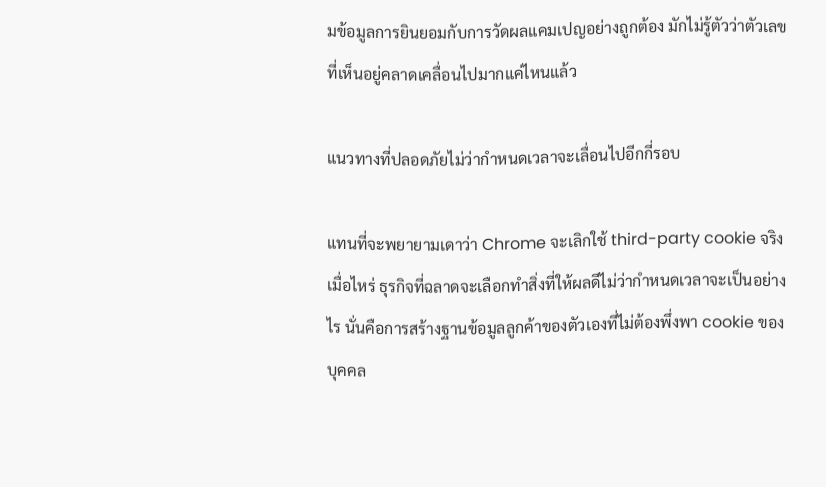มข้อมูลการยินยอมกับการวัดผลแคมเปญอย่างถูกต้อง มักไม่รู้ตัวว่าตัวเลขที่เห็นอยู่คลาดเคลื่อนไปมากแค่ไหนแล้ว

แนวทางที่ปลอดภัยไม่ว่ากำหนดเวลาจะเลื่อนไปอีกกี่รอบ

แทนที่จะพยายามเดาว่า Chrome จะเลิกใช้ third-party cookie จริงเมื่อไหร่ ธุรกิจที่ฉลาดจะเลือกทำสิ่งที่ให้ผลดีไม่ว่ากำหนดเวลาจะเป็นอย่างไร นั่นคือการสร้างฐานข้อมูลลูกค้าของตัวเองที่ไม่ต้องพึ่งพา cookie ของบุคคล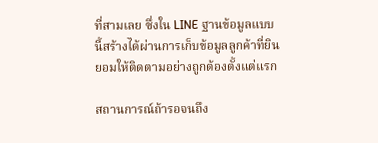ที่สามเลย ซึ่งใน LINE ฐานข้อมูลแบบนี้สร้างได้ผ่านการเก็บข้อมูลลูกค้าที่ยินยอมให้ติดตามอย่างถูกต้องตั้งแต่แรก

สถานการณ์ถ้ารอจนถึง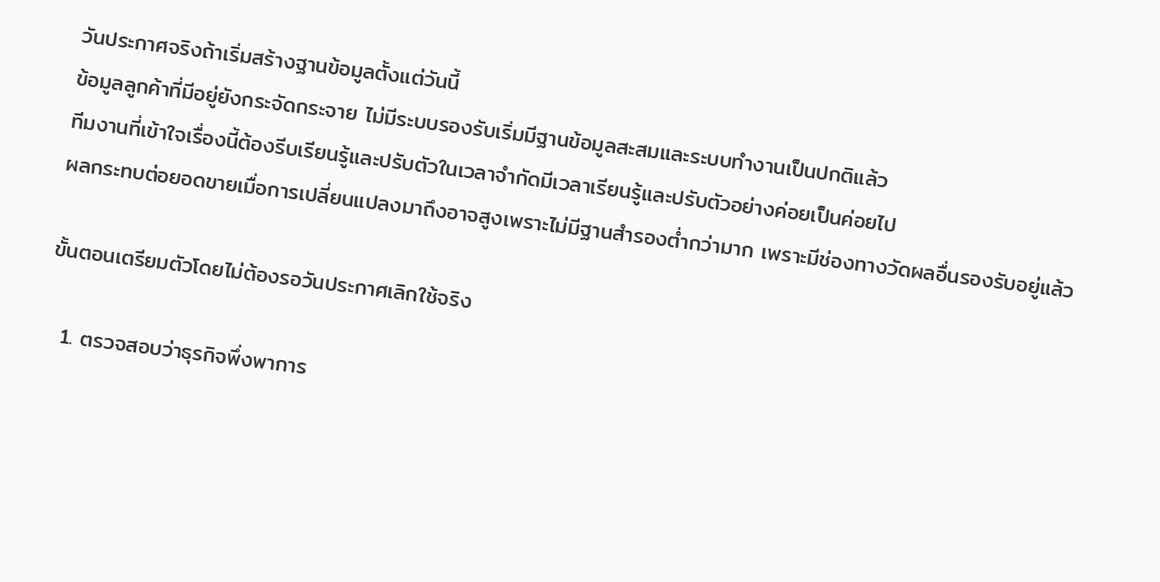วันประกาศจริงถ้าเริ่มสร้างฐานข้อมูลตั้งแต่วันนี้
ข้อมูลลูกค้าที่มีอยู่ยังกระจัดกระจาย ไม่มีระบบรองรับเริ่มมีฐานข้อมูลสะสมและระบบทำงานเป็นปกติแล้ว
ทีมงานที่เข้าใจเรื่องนี้ต้องรีบเรียนรู้และปรับตัวในเวลาจำกัดมีเวลาเรียนรู้และปรับตัวอย่างค่อยเป็นค่อยไป
ผลกระทบต่อยอดขายเมื่อการเปลี่ยนแปลงมาถึงอาจสูงเพราะไม่มีฐานสำรองต่ำกว่ามาก เพราะมีช่องทางวัดผลอื่นรองรับอยู่แล้ว

ขั้นตอนเตรียมตัวโดยไม่ต้องรอวันประกาศเลิกใช้จริง

  1. ตรวจสอบว่าธุรกิจพึ่งพาการ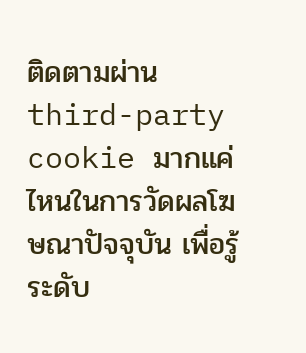ติดตามผ่าน third-party cookie มากแค่ไหนในการวัดผลโฆษณาปัจจุบัน เพื่อรู้ระดับ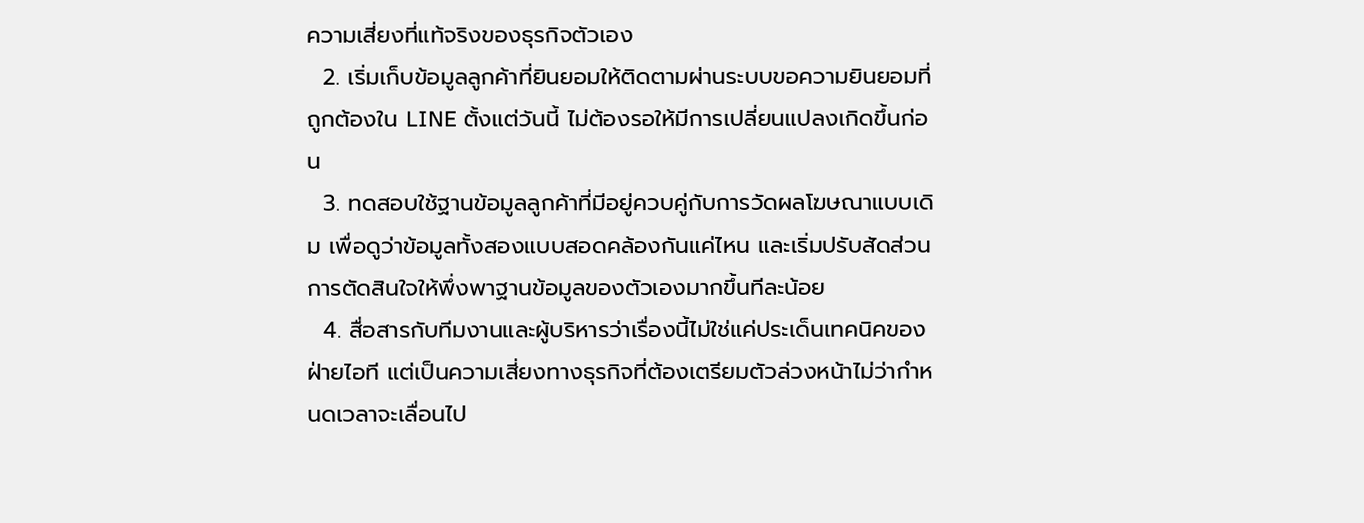ความเสี่ยงที่แท้จริงของธุรกิจตัวเอง
  2. เริ่มเก็บข้อมูลลูกค้าที่ยินยอมให้ติดตามผ่านระบบขอความยินยอมที่ถูกต้องใน LINE ตั้งแต่วันนี้ ไม่ต้องรอให้มีการเปลี่ยนแปลงเกิดขึ้นก่อน
  3. ทดสอบใช้ฐานข้อมูลลูกค้าที่มีอยู่ควบคู่กับการวัดผลโฆษณาแบบเดิม เพื่อดูว่าข้อมูลทั้งสองแบบสอดคล้องกันแค่ไหน และเริ่มปรับสัดส่วนการตัดสินใจให้พึ่งพาฐานข้อมูลของตัวเองมากขึ้นทีละน้อย
  4. สื่อสารกับทีมงานและผู้บริหารว่าเรื่องนี้ไม่ใช่แค่ประเด็นเทคนิคของฝ่ายไอที แต่เป็นความเสี่ยงทางธุรกิจที่ต้องเตรียมตัวล่วงหน้าไม่ว่ากำหนดเวลาจะเลื่อนไป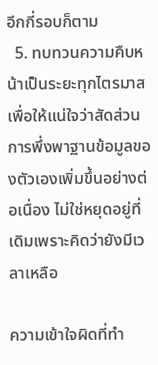อีกกี่รอบก็ตาม
  5. ทบทวนความคืบหน้าเป็นระยะทุกไตรมาส เพื่อให้แน่ใจว่าสัดส่วนการพึ่งพาฐานข้อมูลของตัวเองเพิ่มขึ้นอย่างต่อเนื่อง ไม่ใช่หยุดอยู่ที่เดิมเพราะคิดว่ายังมีเวลาเหลือ

ความเข้าใจผิดที่ทำ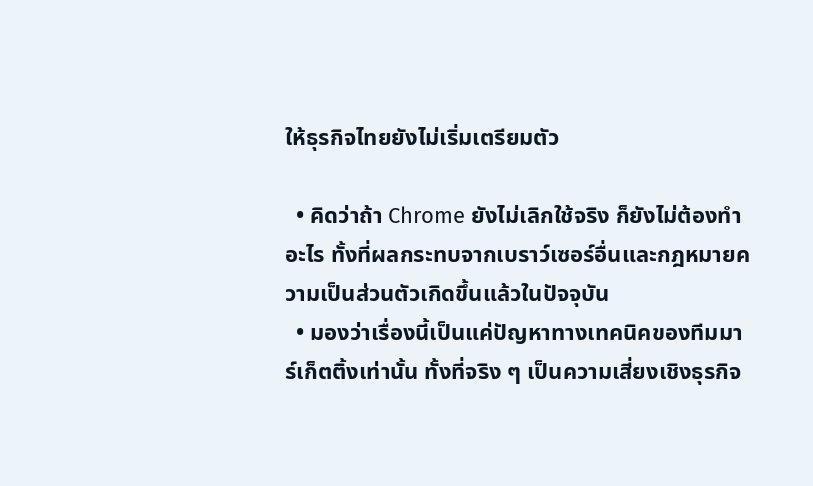ให้ธุรกิจไทยยังไม่เริ่มเตรียมตัว

  • คิดว่าถ้า Chrome ยังไม่เลิกใช้จริง ก็ยังไม่ต้องทำอะไร ทั้งที่ผลกระทบจากเบราว์เซอร์อื่นและกฎหมายความเป็นส่วนตัวเกิดขึ้นแล้วในปัจจุบัน
  • มองว่าเรื่องนี้เป็นแค่ปัญหาทางเทคนิคของทีมมาร์เก็ตติ้งเท่านั้น ทั้งที่จริง ๆ เป็นความเสี่ยงเชิงธุรกิจ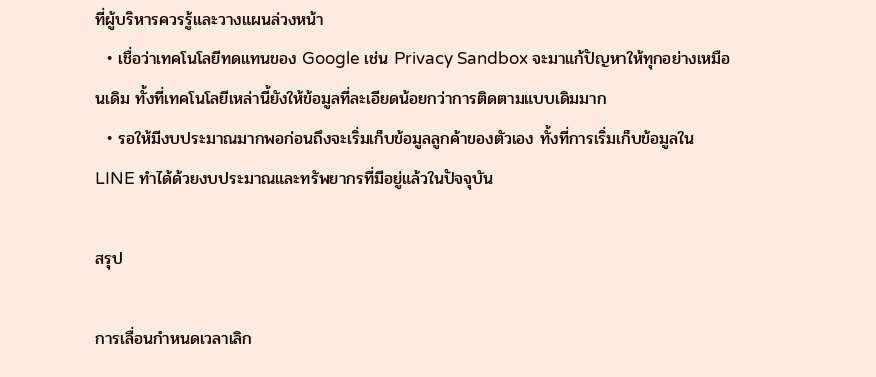ที่ผู้บริหารควรรู้และวางแผนล่วงหน้า
  • เชื่อว่าเทคโนโลยีทดแทนของ Google เช่น Privacy Sandbox จะมาแก้ปัญหาให้ทุกอย่างเหมือนเดิม ทั้งที่เทคโนโลยีเหล่านี้ยังให้ข้อมูลที่ละเอียดน้อยกว่าการติดตามแบบเดิมมาก
  • รอให้มีงบประมาณมากพอก่อนถึงจะเริ่มเก็บข้อมูลลูกค้าของตัวเอง ทั้งที่การเริ่มเก็บข้อมูลใน LINE ทำได้ด้วยงบประมาณและทรัพยากรที่มีอยู่แล้วในปัจจุบัน

สรุป

การเลื่อนกำหนดเวลาเลิก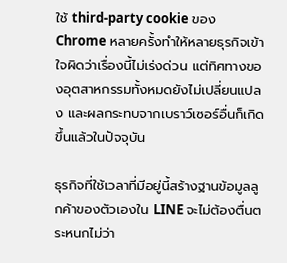ใช้ third-party cookie ของ Chrome หลายครั้งทำให้หลายธุรกิจเข้าใจผิดว่าเรื่องนี้ไม่เร่งด่วน แต่ทิศทางของอุตสาหกรรมทั้งหมดยังไม่เปลี่ยนแปลง และผลกระทบจากเบราว์เซอร์อื่นก็เกิดขึ้นแล้วในปัจจุบัน

ธุรกิจที่ใช้เวลาที่มีอยู่นี้สร้างฐานข้อมูลลูกค้าของตัวเองใน LINE จะไม่ต้องตื่นตระหนกไม่ว่า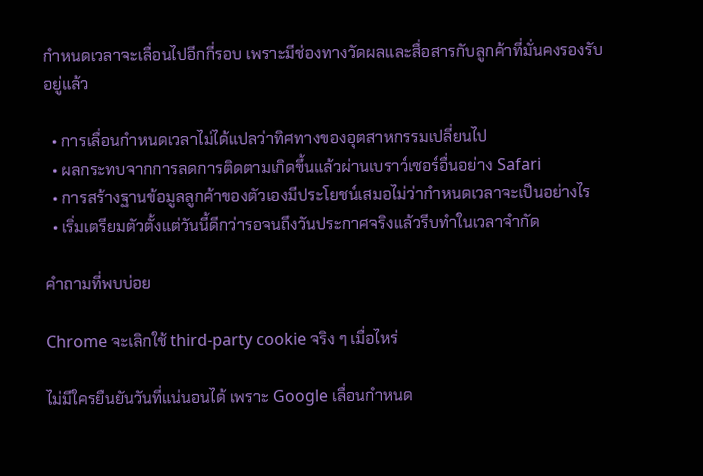กำหนดเวลาจะเลื่อนไปอีกกี่รอบ เพราะมีช่องทางวัดผลและสื่อสารกับลูกค้าที่มั่นคงรองรับอยู่แล้ว

  • การเลื่อนกำหนดเวลาไม่ได้แปลว่าทิศทางของอุตสาหกรรมเปลี่ยนไป
  • ผลกระทบจากการลดการติดตามเกิดขึ้นแล้วผ่านเบราว์เซอร์อื่นอย่าง Safari
  • การสร้างฐานข้อมูลลูกค้าของตัวเองมีประโยชน์เสมอไม่ว่ากำหนดเวลาจะเป็นอย่างไร
  • เริ่มเตรียมตัวตั้งแต่วันนี้ดีกว่ารอจนถึงวันประกาศจริงแล้วรีบทำในเวลาจำกัด

คำถามที่พบบ่อย

Chrome จะเลิกใช้ third-party cookie จริง ๆ เมื่อไหร่

ไม่มีใครยืนยันวันที่แน่นอนได้ เพราะ Google เลื่อนกำหนด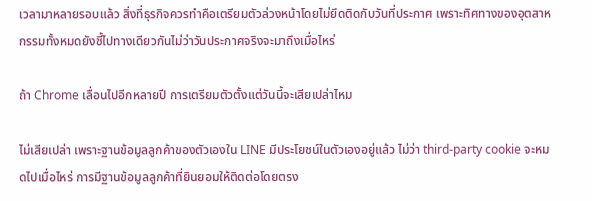เวลามาหลายรอบแล้ว สิ่งที่ธุรกิจควรทำคือเตรียมตัวล่วงหน้าโดยไม่ยึดติดกับวันที่ประกาศ เพราะทิศทางของอุตสาหกรรมทั้งหมดยังชี้ไปทางเดียวกันไม่ว่าวันประกาศจริงจะมาถึงเมื่อไหร่

ถ้า Chrome เลื่อนไปอีกหลายปี การเตรียมตัวตั้งแต่วันนี้จะเสียเปล่าไหม

ไม่เสียเปล่า เพราะฐานข้อมูลลูกค้าของตัวเองใน LINE มีประโยชน์ในตัวเองอยู่แล้ว ไม่ว่า third-party cookie จะหมดไปเมื่อไหร่ การมีฐานข้อมูลลูกค้าที่ยินยอมให้ติดต่อโดยตรง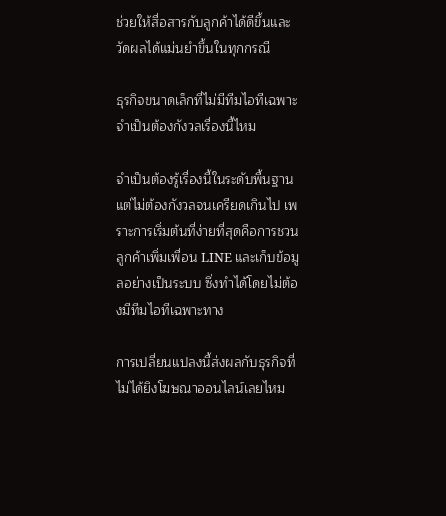ช่วยให้สื่อสารกับลูกค้าได้ดีขึ้นและวัดผลได้แม่นยำขึ้นในทุกกรณี

ธุรกิจขนาดเล็กที่ไม่มีทีมไอทีเฉพาะ จำเป็นต้องกังวลเรื่องนี้ไหม

จำเป็นต้องรู้เรื่องนี้ในระดับพื้นฐาน แต่ไม่ต้องกังวลจนเครียดเกินไป เพราะการเริ่มต้นที่ง่ายที่สุดคือการชวนลูกค้าเพิ่มเพื่อน LINE และเก็บข้อมูลอย่างเป็นระบบ ซึ่งทำได้โดยไม่ต้องมีทีมไอทีเฉพาะทาง

การเปลี่ยนแปลงนี้ส่งผลกับธุรกิจที่ไม่ได้ยิงโฆษณาออนไลน์เลยไหม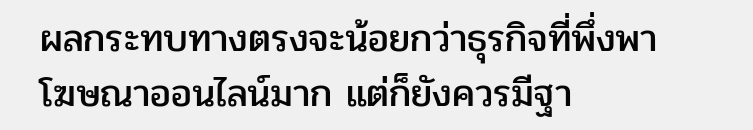ผลกระทบทางตรงจะน้อยกว่าธุรกิจที่พึ่งพาโฆษณาออนไลน์มาก แต่ก็ยังควรมีฐา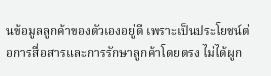นข้อมูลลูกค้าของตัวเองอยู่ดี เพราะเป็นประโยชน์ต่อการสื่อสารและการรักษาลูกค้าโดยตรง ไม่ได้ผูก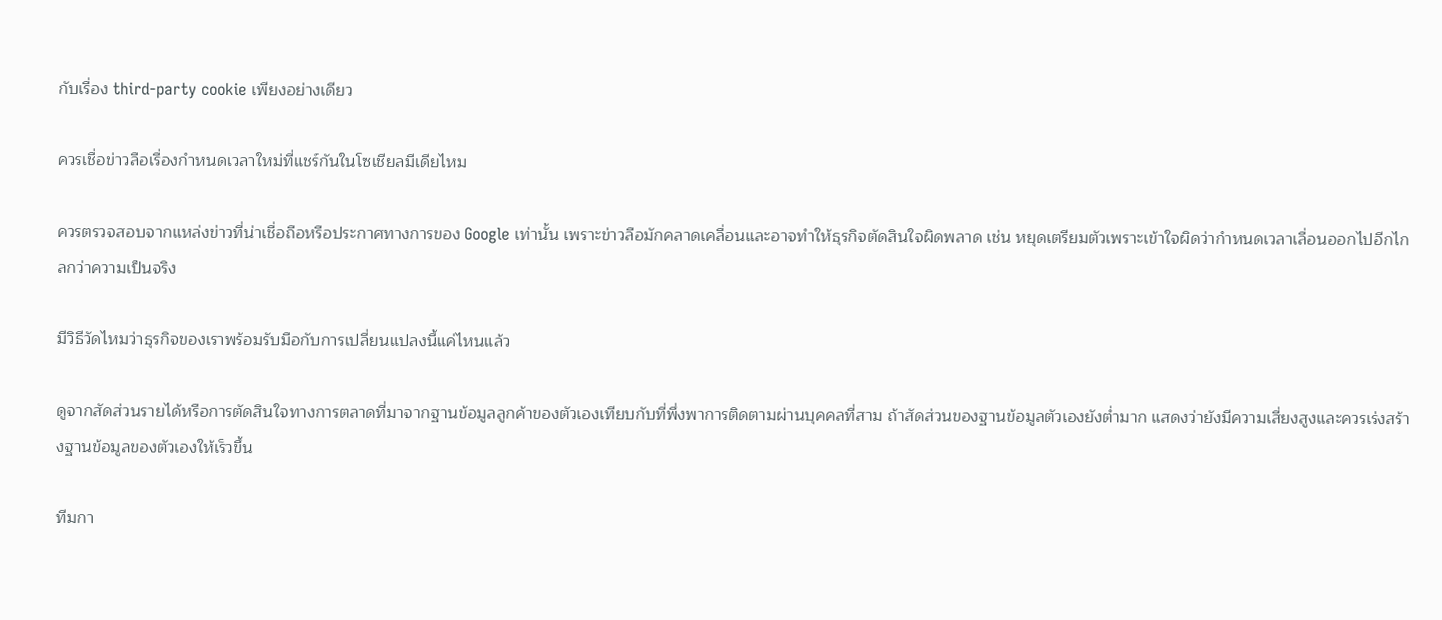กับเรื่อง third-party cookie เพียงอย่างเดียว

ควรเชื่อข่าวลือเรื่องกำหนดเวลาใหม่ที่แชร์กันในโซเชียลมีเดียไหม

ควรตรวจสอบจากแหล่งข่าวที่น่าเชื่อถือหรือประกาศทางการของ Google เท่านั้น เพราะข่าวลือมักคลาดเคลื่อนและอาจทำให้ธุรกิจตัดสินใจผิดพลาด เช่น หยุดเตรียมตัวเพราะเข้าใจผิดว่ากำหนดเวลาเลื่อนออกไปอีกไกลกว่าความเป็นจริง

มีวิธีวัดไหมว่าธุรกิจของเราพร้อมรับมือกับการเปลี่ยนแปลงนี้แค่ไหนแล้ว

ดูจากสัดส่วนรายได้หรือการตัดสินใจทางการตลาดที่มาจากฐานข้อมูลลูกค้าของตัวเองเทียบกับที่พึ่งพาการติดตามผ่านบุคคลที่สาม ถ้าสัดส่วนของฐานข้อมูลตัวเองยังต่ำมาก แสดงว่ายังมีความเสี่ยงสูงและควรเร่งสร้างฐานข้อมูลของตัวเองให้เร็วขึ้น

ทีมกา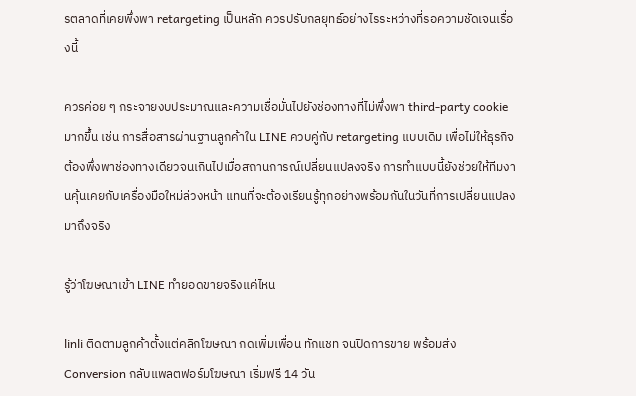รตลาดที่เคยพึ่งพา retargeting เป็นหลัก ควรปรับกลยุทธ์อย่างไรระหว่างที่รอความชัดเจนเรื่องนี้

ควรค่อย ๆ กระจายงบประมาณและความเชื่อมั่นไปยังช่องทางที่ไม่พึ่งพา third-party cookie มากขึ้น เช่น การสื่อสารผ่านฐานลูกค้าใน LINE ควบคู่กับ retargeting แบบเดิม เพื่อไม่ให้ธุรกิจต้องพึ่งพาช่องทางเดียวจนเกินไปเมื่อสถานการณ์เปลี่ยนแปลงจริง การทำแบบนี้ยังช่วยให้ทีมงานคุ้นเคยกับเครื่องมือใหม่ล่วงหน้า แทนที่จะต้องเรียนรู้ทุกอย่างพร้อมกันในวันที่การเปลี่ยนแปลงมาถึงจริง

รู้ว่าโฆษณาเข้า LINE ทำยอดขายจริงแค่ไหน

linli ติดตามลูกค้าตั้งแต่คลิกโฆษณา กดเพิ่มเพื่อน ทักแชท จนปิดการขาย พร้อมส่ง Conversion กลับแพลตฟอร์มโฆษณา เริ่มฟรี 14 วัน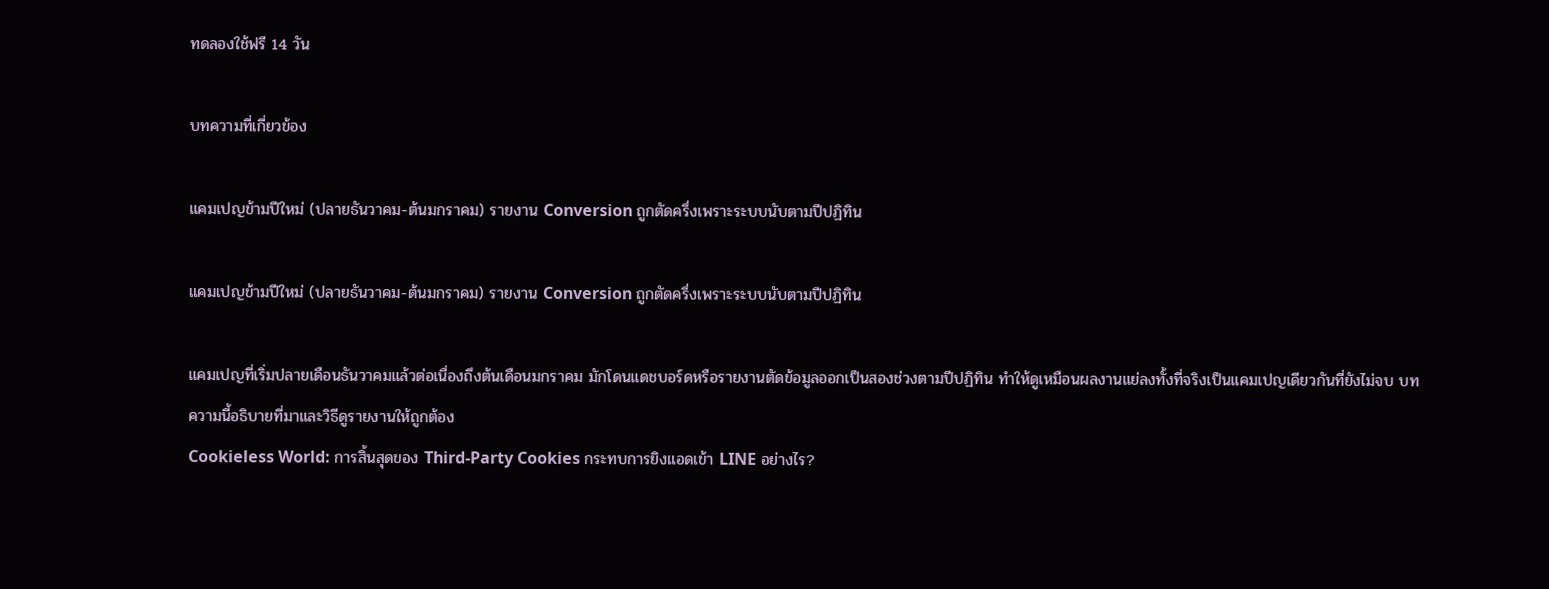ทดลองใช้ฟรี 14 วัน

บทความที่เกี่ยวข้อง

แคมเปญข้ามปีใหม่ (ปลายธันวาคม-ต้นมกราคม) รายงาน Conversion ถูกตัดครึ่งเพราะระบบนับตามปีปฏิทิน

แคมเปญข้ามปีใหม่ (ปลายธันวาคม-ต้นมกราคม) รายงาน Conversion ถูกตัดครึ่งเพราะระบบนับตามปีปฏิทิน

แคมเปญที่เริ่มปลายเดือนธันวาคมแล้วต่อเนื่องถึงต้นเดือนมกราคม มักโดนแดชบอร์ดหรือรายงานตัดข้อมูลออกเป็นสองช่วงตามปีปฏิทิน ทำให้ดูเหมือนผลงานแย่ลงทั้งที่จริงเป็นแคมเปญเดียวกันที่ยังไม่จบ บทความนี้อธิบายที่มาและวิธีดูรายงานให้ถูกต้อง
Cookieless World: การสิ้นสุดของ Third-Party Cookies กระทบการยิงแอดเข้า LINE อย่างไร?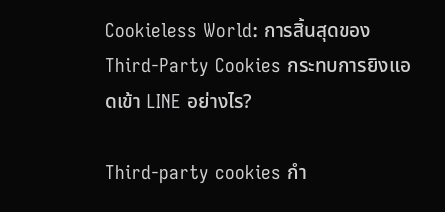Cookieless World: การสิ้นสุดของ Third-Party Cookies กระทบการยิงแอดเข้า LINE อย่างไร?

Third-party cookies กำ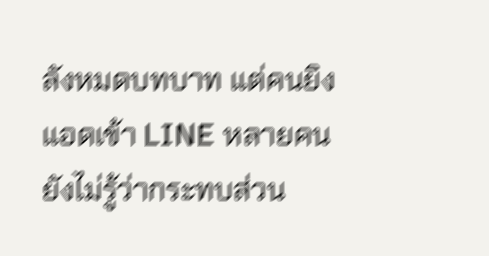ลังหมดบทบาท แต่คนยิงแอดเข้า LINE หลายคนยังไม่รู้ว่ากระทบส่วน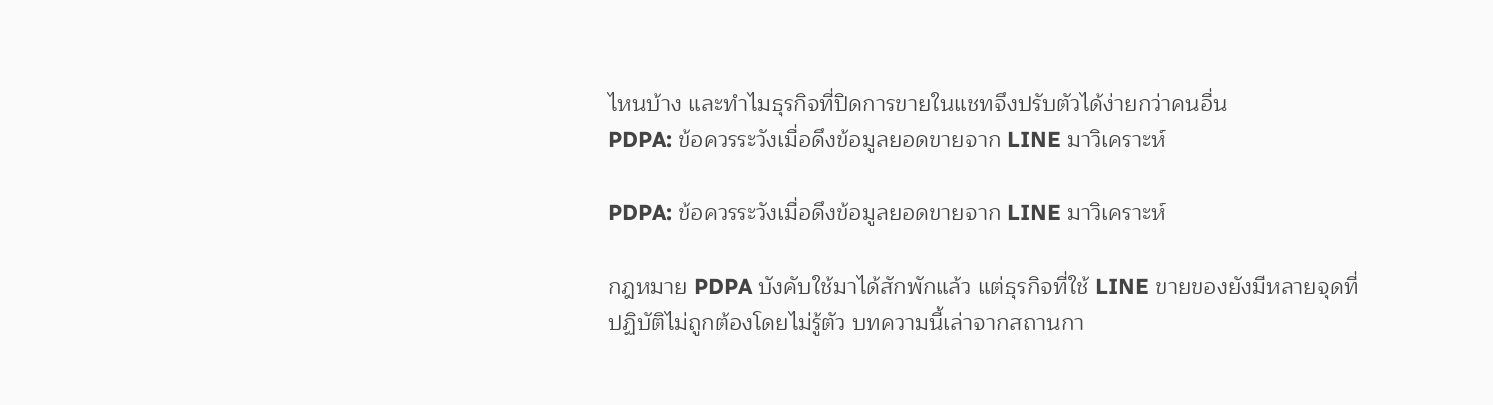ไหนบ้าง และทำไมธุรกิจที่ปิดการขายในแชทจึงปรับตัวได้ง่ายกว่าคนอื่น
PDPA: ข้อควรระวังเมื่อดึงข้อมูลยอดขายจาก LINE มาวิเคราะห์

PDPA: ข้อควรระวังเมื่อดึงข้อมูลยอดขายจาก LINE มาวิเคราะห์

กฎหมาย PDPA บังคับใช้มาได้สักพักแล้ว แต่ธุรกิจที่ใช้ LINE ขายของยังมีหลายจุดที่ปฏิบัติไม่ถูกต้องโดยไม่รู้ตัว บทความนี้เล่าจากสถานกา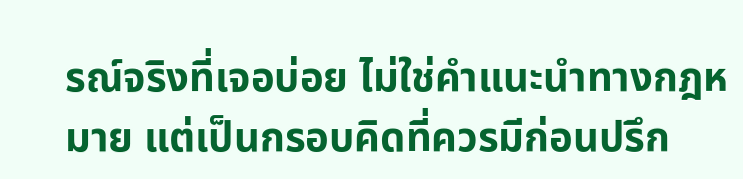รณ์จริงที่เจอบ่อย ไม่ใช่คำแนะนำทางกฎหมาย แต่เป็นกรอบคิดที่ควรมีก่อนปรึก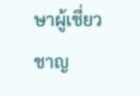ษาผู้เชี่ยวชาญ